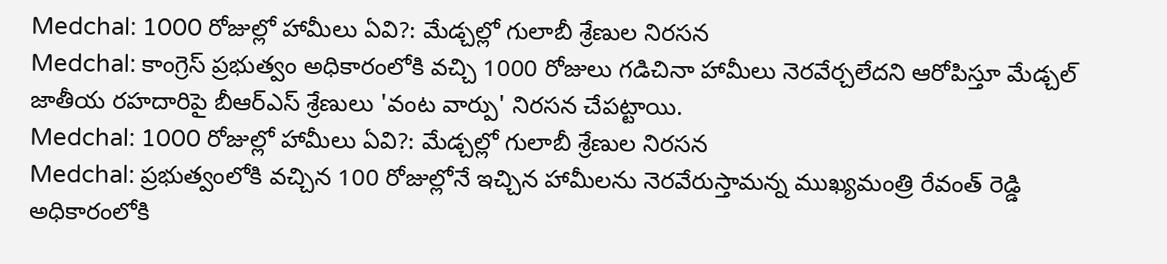Medchal: 1000 రోజుల్లో హామీలు ఏవి?: మేడ్చల్లో గులాబీ శ్రేణుల నిరసన
Medchal: కాంగ్రెస్ ప్రభుత్వం అధికారంలోకి వచ్చి 1000 రోజులు గడిచినా హామీలు నెరవేర్చలేదని ఆరోపిస్తూ మేడ్చల్ జాతీయ రహదారిపై బీఆర్ఎస్ శ్రేణులు 'వంట వార్పు' నిరసన చేపట్టాయి.
Medchal: 1000 రోజుల్లో హామీలు ఏవి?: మేడ్చల్లో గులాబీ శ్రేణుల నిరసన
Medchal: ప్రభుత్వంలోకి వచ్చిన 100 రోజుల్లోనే ఇచ్చిన హామీలను నెరవేరుస్తామన్న ముఖ్యమంత్రి రేవంత్ రెడ్డి అధికారంలోకి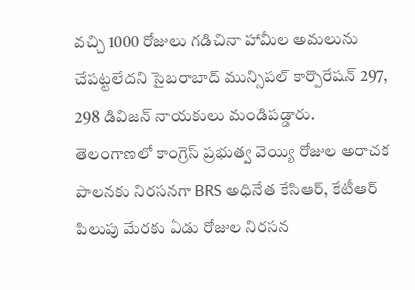వచ్చి 1000 రోజులు గడిచినా హామీల అమలును చేపట్టలేదని సైబరాబాద్ మున్సిపల్ కార్పొరేషన్ 297, 298 డివిజన్ నాయకులు మండిపడ్డారు.
తెలంగాణలో కాంగ్రెస్ ప్రభుత్వ వెయ్యి రోజుల అరాచక పాలనకు నిరసనగా BRS అధినేత కేసిఆర్, కేటీఆర్ పిలుపు మేరకు ఏడు రోజుల నిరసన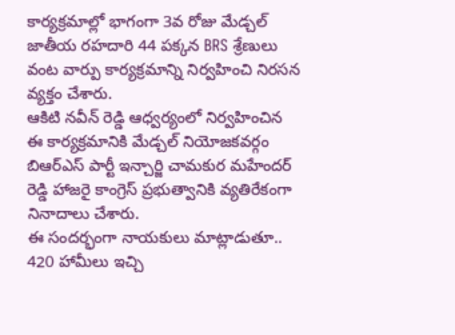కార్యక్రమాల్లో భాగంగా 3వ రోజు మేడ్చల్ జాతీయ రహదారి 44 పక్కన BRS శ్రేణులు వంట వార్పు కార్యక్రమాన్ని నిర్వహించి నిరసన వ్యక్తం చేశారు.
ఆకిటి నవీన్ రెడ్డి ఆధ్వర్యంలో నిర్వహించిన ఈ కార్యక్రమానికి మేడ్చల్ నియోజకవర్గం బిఆర్ఎస్ పార్టీ ఇన్చార్జి చామకుర మహేందర్ రెడ్డి హాజరై కాంగ్రెస్ ప్రభుత్వానికి వ్యతిరేకంగా నినాదాలు చేశారు.
ఈ సందర్భంగా నాయకులు మాట్లాడుతూ.. 420 హామీలు ఇచ్చి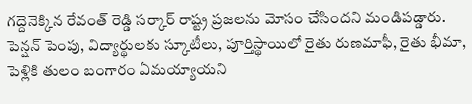గద్దెనెక్కిన రేవంత్ రెడ్డి సర్కార్ రాష్ట్ర ప్రజలను మోసం చేసిందని మండిపడ్డారు. పెన్షన్ పెంపు, విద్యార్థులకు స్కూటీలు, పూర్తిస్థాయిలో రైతు రుణమాఫీ, రైతు భీమా, పెళ్లికి తులం బంగారం ఏమయ్యాయని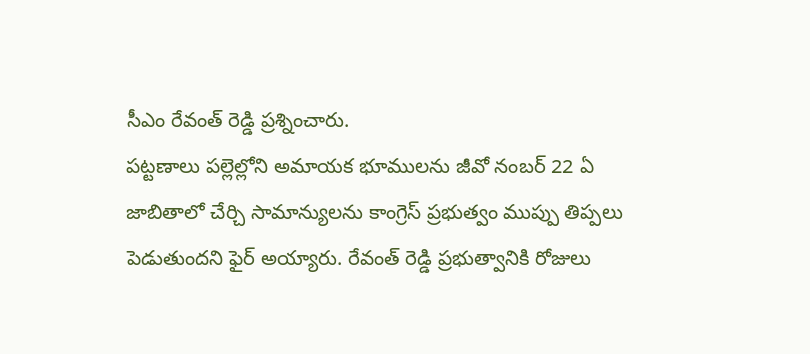సీఎం రేవంత్ రెడ్డి ప్రశ్నించారు.
పట్టణాలు పల్లెల్లోని అమాయక భూములను జీవో నంబర్ 22 ఏ జాబితాలో చేర్చి సామాన్యులను కాంగ్రెస్ ప్రభుత్వం ముప్పు తిప్పలు పెడుతుందని ఫైర్ అయ్యారు. రేవంత్ రెడ్డి ప్రభుత్వానికి రోజులు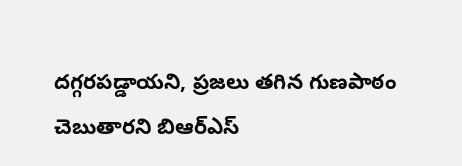దగ్గరపడ్డాయని, ప్రజలు తగిన గుణపాఠం చెబుతారని బిఆర్ఎస్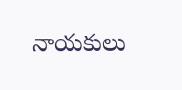నాయకులు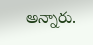అన్నారు.